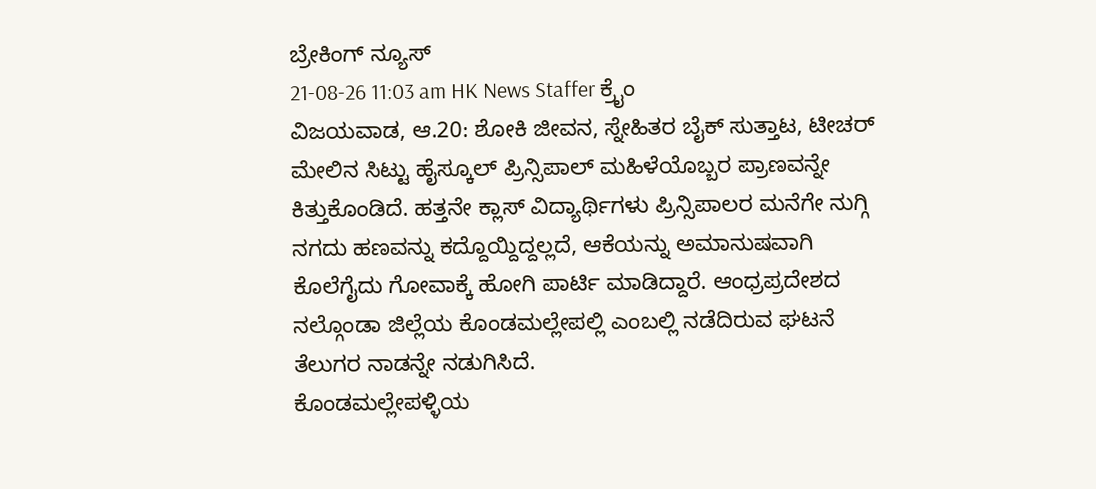ಬ್ರೇಕಿಂಗ್ ನ್ಯೂಸ್
21-08-26 11:03 am HK News Staffer ಕ್ರೈಂ
ವಿಜಯವಾಡ, ಆ.20: ಶೋಕಿ ಜೀವನ, ಸ್ನೇಹಿತರ ಬೈಕ್ ಸುತ್ತಾಟ, ಟೀಚರ್ ಮೇಲಿನ ಸಿಟ್ಟು ಹೈಸ್ಕೂಲ್ ಪ್ರಿನ್ಸಿಪಾಲ್ ಮಹಿಳೆಯೊಬ್ಬರ ಪ್ರಾಣವನ್ನೇ ಕಿತ್ತುಕೊಂಡಿದೆ. ಹತ್ತನೇ ಕ್ಲಾಸ್ ವಿದ್ಯಾರ್ಥಿಗಳು ಪ್ರಿನ್ಸಿಪಾಲರ ಮನೆಗೇ ನುಗ್ಗಿ ನಗದು ಹಣವನ್ನು ಕದ್ದೊಯ್ದಿದ್ದಲ್ಲದೆ, ಆಕೆಯನ್ನು ಅಮಾನುಷವಾಗಿ ಕೊಲೆಗೈದು ಗೋವಾಕ್ಕೆ ಹೋಗಿ ಪಾರ್ಟಿ ಮಾಡಿದ್ದಾರೆ. ಆಂಧ್ರಪ್ರದೇಶದ ನಲ್ಗೊಂಡಾ ಜಿಲ್ಲೆಯ ಕೊಂಡಮಲ್ಲೇಪಲ್ಲಿ ಎಂಬಲ್ಲಿ ನಡೆದಿರುವ ಘಟನೆ ತೆಲುಗರ ನಾಡನ್ನೇ ನಡುಗಿಸಿದೆ.
ಕೊಂಡಮಲ್ಲೇಪಳ್ಳಿಯ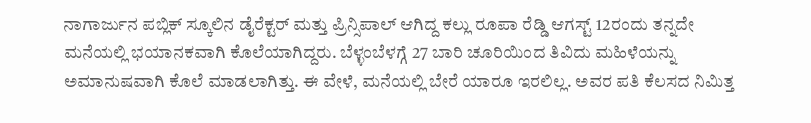ನಾಗಾರ್ಜುನ ಪಬ್ಲಿಕ್ ಸ್ಕೂಲಿನ ಡೈರೆಕ್ಟರ್ ಮತ್ತು ಪ್ರಿನ್ಸಿಪಾಲ್ ಆಗಿದ್ದ ಕಲ್ಲು ರೂಪಾ ರೆಡ್ಡಿ ಆಗಸ್ಟ್ 12ರಂದು ತನ್ನದೇ ಮನೆಯಲ್ಲಿ ಭಯಾನಕವಾಗಿ ಕೊಲೆಯಾಗಿದ್ದರು. ಬೆಳ್ಳಂಬೆಳಗ್ಗೆ 27 ಬಾರಿ ಚೂರಿಯಿಂದ ತಿವಿದು ಮಹಿಳೆಯನ್ನು ಅಮಾನುಷವಾಗಿ ಕೊಲೆ ಮಾಡಲಾಗಿತ್ತು. ಈ ವೇಳೆ, ಮನೆಯಲ್ಲಿ ಬೇರೆ ಯಾರೂ ಇರಲಿಲ್ಲ. ಅವರ ಪತಿ ಕೆಲಸದ ನಿಮಿತ್ತ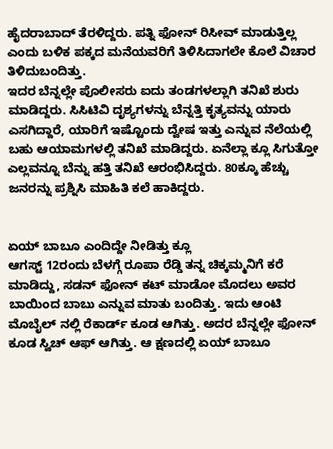ಹೈದರಾಬಾದ್ ತೆರಳಿದ್ದರು. ಪತ್ನಿ ಫೋನ್ ರಿಸೀವ್ ಮಾಡುತ್ತಿಲ್ಲ ಎಂದು ಬಳಿಕ ಪಕ್ಕದ ಮನೆಯವರಿಗೆ ತಿಳಿಸಿದಾಗಲೇ ಕೊಲೆ ವಿಚಾರ ತಿಳಿದುಬಂದಿತ್ತು.
ಇದರ ಬೆನ್ನಲ್ಲೇ ಪೊಲೀಸರು ಐದು ತಂಡಗಳಲ್ಲಾಗಿ ತನಿಖೆ ಶುರು ಮಾಡಿದ್ದರು. ಸಿಸಿಟಿವಿ ದೃಶ್ಯಗಳನ್ನು ಬೆನ್ನತ್ತಿ ಕೃತ್ಯವನ್ನು ಯಾರು ಎಸಗಿದ್ದಾರೆ, ಯಾರಿಗೆ ಇಷ್ಟೊಂದು ದ್ವೇಷ ಇತ್ತು ಎನ್ನುವ ನೆಲೆಯಲ್ಲಿ ಬಹು ಆಯಾಮಗಳಲ್ಲಿ ತನಿಖೆ ಮಾಡಿದ್ದರು. ಏನೆಲ್ಲಾ ಕ್ಲೂ ಸಿಗುತ್ತೋ ಎಲ್ಲವನ್ನೂ ಬೆನ್ನು ಹತ್ತಿ ತನಿಖೆ ಆರಂಭಿಸಿದ್ದರು. 80ಕ್ಕೂ ಹೆಚ್ಚು ಜನರನ್ನು ಪ್ರಶ್ನಿಸಿ ಮಾಹಿತಿ ಕಲೆ ಹಾಕಿದ್ದರು.


ಏಯ್ ಬಾಬೂ ಎಂದಿದ್ದೇ ನೀಡಿತ್ತು ಕ್ಲೂ
ಆಗಸ್ಟ್ 12ರಂದು ಬೆಳಗ್ಗೆ ರೂಪಾ ರೆಡ್ಡಿ ತನ್ನ ಚಿಕ್ಕಮ್ಮನಿಗೆ ಕರೆ ಮಾಡಿದ್ದು, ಸಡನ್ ಫೋನ್ ಕಟ್ ಮಾಡೋ ಮೊದಲು ಅವರ ಬಾಯಿಂದ ಬಾಬು ಎನ್ನುವ ಮಾತು ಬಂದಿತ್ತು. ಇದು ಆಂಟಿ ಮೊಬೈಲ್ ನಲ್ಲಿ ರೆಕಾರ್ಡ್ ಕೂಡ ಆಗಿತ್ತು. ಅದರ ಬೆನ್ನಲ್ಲೇ ಫೋನ್ ಕೂಡ ಸ್ವಿಚ್ ಆಫ್ ಆಗಿತ್ತು. ಆ ಕ್ಷಣದಲ್ಲಿ ಏಯ್ ಬಾಬೂ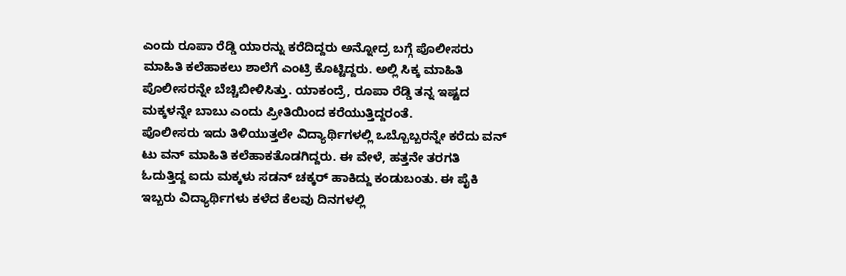ಎಂದು ರೂಪಾ ರೆಡ್ಡಿ ಯಾರನ್ನು ಕರೆದಿದ್ದರು ಅನ್ನೋದ್ರ ಬಗ್ಗೆ ಪೊಲೀಸರು ಮಾಹಿತಿ ಕಲೆಹಾಕಲು ಶಾಲೆಗೆ ಎಂಟ್ರಿ ಕೊಟ್ಟಿದ್ದರು. ಅಲ್ಲಿ ಸಿಕ್ಕ ಮಾಹಿತಿ ಪೊಲೀಸರನ್ನೇ ಬೆಚ್ಚಿಬೀಳಿಸಿತ್ತು. ಯಾಕಂದ್ರೆ, ರೂಪಾ ರೆಡ್ಡಿ ತನ್ನ ಇಷ್ಟದ ಮಕ್ಕಳನ್ನೇ ಬಾಬು ಎಂದು ಪ್ರೀತಿಯಿಂದ ಕರೆಯುತ್ತಿದ್ದರಂತೆ.
ಪೊಲೀಸರು ಇದು ತಿಳಿಯುತ್ತಲೇ ವಿದ್ಯಾರ್ಥಿಗಳಲ್ಲಿ ಒಬ್ಬೊಬ್ಬರನ್ನೇ ಕರೆದು ವನ್ ಟು ವನ್ ಮಾಹಿತಿ ಕಲೆಹಾಕತೊಡಗಿದ್ದರು. ಈ ವೇಳೆ, ಹತ್ತನೇ ತರಗತಿ ಓದುತ್ತಿದ್ದ ಐದು ಮಕ್ಕಳು ಸಡನ್ ಚಕ್ಕರ್ ಹಾಕಿದ್ದು ಕಂಡುಬಂತು. ಈ ಪೈಕಿ ಇಬ್ಬರು ವಿದ್ಯಾರ್ಥಿಗಳು ಕಳೆದ ಕೆಲವು ದಿನಗಳಲ್ಲಿ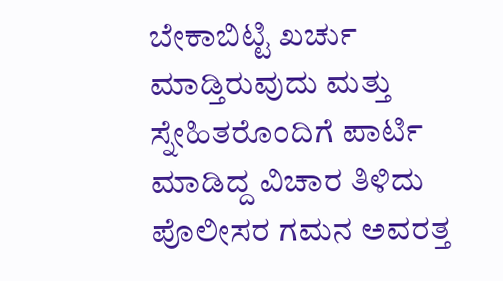ಬೇಕಾಬಿಟ್ಟಿ ಖರ್ಚು ಮಾಡ್ತಿರುವುದು ಮತ್ತು ಸ್ನೇಹಿತರೊಂದಿಗೆ ಪಾರ್ಟಿ ಮಾಡಿದ್ದ ವಿಚಾರ ತಿಳಿದು ಪೊಲೀಸರ ಗಮನ ಅವರತ್ತ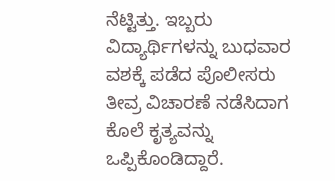ನೆಟ್ಟಿತ್ತು. ಇಬ್ಬರು ವಿದ್ಯಾರ್ಥಿಗಳನ್ನು ಬುಧವಾರ ವಶಕ್ಕೆ ಪಡೆದ ಪೊಲೀಸರು ತೀವ್ರ ವಿಚಾರಣೆ ನಡೆಸಿದಾಗ ಕೊಲೆ ಕೃತ್ಯವನ್ನು ಒಪ್ಪಿಕೊಂಡಿದ್ದಾರೆ.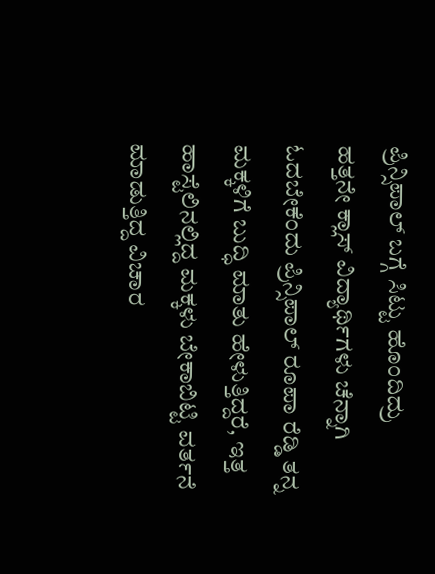ಪ್ರಿನ್ಸಿಪಾಲ್ ಬಗ್ಗೆ ಸಿಟ್ಟು ಹೊಂದಿದ್ರು
ಹತ್ತನೇ ಕ್ಲಾಸ್ ವಿದ್ಯಾರ್ಥಿಗಳು ಚೆನ್ನಾಗಿ ಓದಬೇಕೆಂದು ಪ್ರಿನ್ಸಿಪಾಲ್ ರೂಪಾ ರೆಡ್ಡಿ ತನ್ನ ಮಕ್ಕಳಿಗೆ ಬುದ್ಧಿ ಮಾತು ಹೇಳುತ್ತಿದ್ದರೆ, ಇತ್ತ ಹಾಸ್ಟೆಲಿನಲ್ಲಿದ್ದ ಮಕ್ಕಳು ಬೇಕಾಬಿಟ್ಟಿ ವರ್ತನೆ ಮಾಡುತ್ತಿದ್ದ ವಿಚಾರ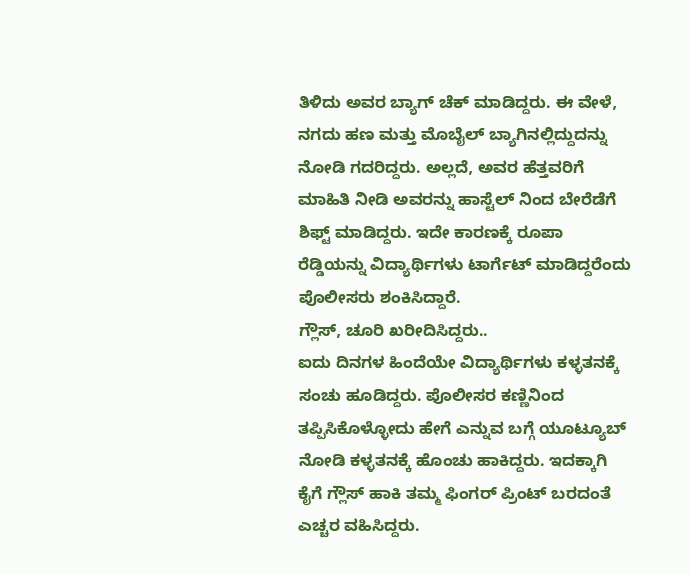ತಿಳಿದು ಅವರ ಬ್ಯಾಗ್ ಚೆಕ್ ಮಾಡಿದ್ದರು. ಈ ವೇಳೆ, ನಗದು ಹಣ ಮತ್ತು ಮೊಬೈಲ್ ಬ್ಯಾಗಿನಲ್ಲಿದ್ದುದನ್ನು ನೋಡಿ ಗದರಿದ್ದರು. ಅಲ್ಲದೆ, ಅವರ ಹೆತ್ತವರಿಗೆ ಮಾಹಿತಿ ನೀಡಿ ಅವರನ್ನು ಹಾಸ್ಟೆಲ್ ನಿಂದ ಬೇರೆಡೆಗೆ ಶಿಫ್ಟ್ ಮಾಡಿದ್ದರು. ಇದೇ ಕಾರಣಕ್ಕೆ ರೂಪಾ ರೆಡ್ಡಿಯನ್ನು ವಿದ್ಯಾರ್ಥಿಗಳು ಟಾರ್ಗೆಟ್ ಮಾಡಿದ್ದರೆಂದು ಪೊಲೀಸರು ಶಂಕಿಸಿದ್ದಾರೆ.
ಗ್ಲೌಸ್, ಚೂರಿ ಖರೀದಿಸಿದ್ದರು..
ಐದು ದಿನಗಳ ಹಿಂದೆಯೇ ವಿದ್ಯಾರ್ಥಿಗಳು ಕಳ್ಳತನಕ್ಕೆ ಸಂಚು ಹೂಡಿದ್ದರು. ಪೊಲೀಸರ ಕಣ್ಣಿನಿಂದ ತಪ್ಪಿಸಿಕೊಳ್ಳೋದು ಹೇಗೆ ಎನ್ನುವ ಬಗ್ಗೆ ಯೂಟ್ಯೂಬ್ ನೋಡಿ ಕಳ್ಳತನಕ್ಕೆ ಹೊಂಚು ಹಾಕಿದ್ದರು. ಇದಕ್ಕಾಗಿ ಕೈಗೆ ಗ್ಲೌಸ್ ಹಾಕಿ ತಮ್ಮ ಫಿಂಗರ್ ಪ್ರಿಂಟ್ ಬರದಂತೆ ಎಚ್ಚರ ವಹಿಸಿದ್ದರು.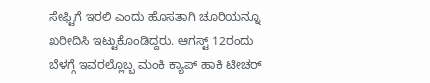ಸೇಫ್ಟಿಗೆ ಇರಲಿ ಎಂದು ಹೊಸತಾಗಿ ಚೂರಿಯನ್ನೂ ಖರೀದಿಸಿ ಇಟ್ಟುಕೊಂಡಿದ್ದರು. ಆಗಸ್ಟ್ 12ರಂದು ಬೆಳಗ್ಗೆ ಇವರಲ್ಲೊಬ್ಬ ಮಂಕಿ ಕ್ಯಾಪ್ ಹಾಕಿ ಟೀಚರ್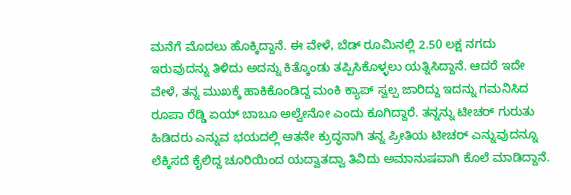ಮನೆಗೆ ಮೊದಲು ಹೊಕ್ಕಿದ್ದಾನೆ. ಈ ವೇಳೆ, ಬೆಡ್ ರೂಮಿನಲ್ಲಿ 2.50 ಲಕ್ಷ ನಗದು ಇರುವುದನ್ನು ತಿಳಿದು ಅದನ್ನು ಕಿತ್ಕೊಂಡು ತಪ್ಪಿಸಿಕೊಳ್ಳಲು ಯತ್ನಿಸಿದ್ದಾನೆ. ಆದರೆ ಇದೇ ವೇಳೆ, ತನ್ನ ಮುಖಕ್ಕೆ ಹಾಕಿಕೊಂಡಿದ್ದ ಮಂಕಿ ಕ್ಯಾಪ್ ಸ್ವಲ್ಪ ಜಾರಿದ್ದು ಇದನ್ನು ಗಮನಿಸಿದ ರೂಪಾ ರೆಡ್ಡಿ ಏಯ್ ಬಾಬೂ ಅಲ್ವೇನೋ ಎಂದು ಕೂಗಿದ್ದಾರೆ. ತನ್ನನ್ನು ಟೀಚರ್ ಗುರುತು ಹಿಡಿದರು ಎನ್ನುವ ಭಯದಲ್ಲಿ ಆತನೇ ಕ್ರುದ್ಧನಾಗಿ ತನ್ನ ಪ್ರೀತಿಯ ಟೀಚರ್ ಎನ್ನುವುದನ್ನೂ ಲೆಕ್ಕಿಸದೆ ಕೈಲಿದ್ದ ಚೂರಿಯಿಂದ ಯದ್ವಾತದ್ವಾ ತಿವಿದು ಅಮಾನುಷವಾಗಿ ಕೊಲೆ ಮಾಡಿದ್ದಾನೆ.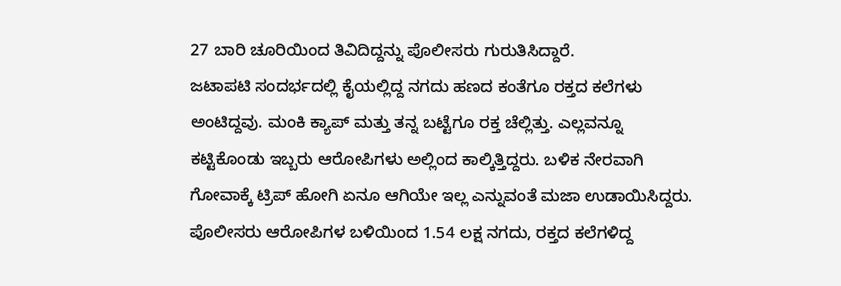27 ಬಾರಿ ಚೂರಿಯಿಂದ ತಿವಿದಿದ್ದನ್ನು ಪೊಲೀಸರು ಗುರುತಿಸಿದ್ದಾರೆ.
ಜಟಾಪಟಿ ಸಂದರ್ಭದಲ್ಲಿ ಕೈಯಲ್ಲಿದ್ದ ನಗದು ಹಣದ ಕಂತೆಗೂ ರಕ್ತದ ಕಲೆಗಳು ಅಂಟಿದ್ದವು. ಮಂಕಿ ಕ್ಯಾಪ್ ಮತ್ತು ತನ್ನ ಬಟ್ಟೆಗೂ ರಕ್ತ ಚೆಲ್ಲಿತ್ತು. ಎಲ್ಲವನ್ನೂ ಕಟ್ಟಿಕೊಂಡು ಇಬ್ಬರು ಆರೋಪಿಗಳು ಅಲ್ಲಿಂದ ಕಾಲ್ಕಿತ್ತಿದ್ದರು. ಬಳಿಕ ನೇರವಾಗಿ ಗೋವಾಕ್ಕೆ ಟ್ರಿಪ್ ಹೋಗಿ ಏನೂ ಆಗಿಯೇ ಇಲ್ಲ ಎನ್ನುವಂತೆ ಮಜಾ ಉಡಾಯಿಸಿದ್ದರು. ಪೊಲೀಸರು ಆರೋಪಿಗಳ ಬಳಿಯಿಂದ 1.54 ಲಕ್ಷ ನಗದು, ರಕ್ತದ ಕಲೆಗಳಿದ್ದ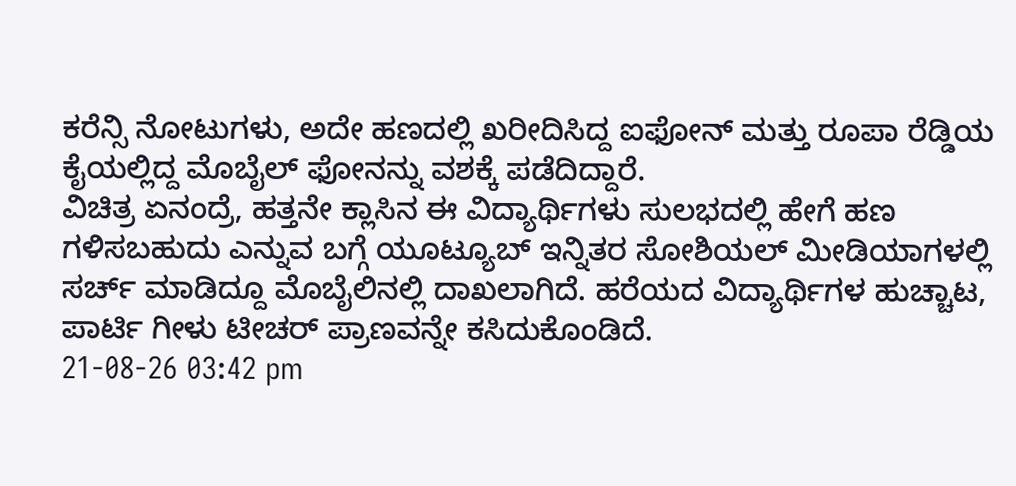ಕರೆನ್ಸಿ ನೋಟುಗಳು, ಅದೇ ಹಣದಲ್ಲಿ ಖರೀದಿಸಿದ್ದ ಐಫೋನ್ ಮತ್ತು ರೂಪಾ ರೆಡ್ಡಿಯ ಕೈಯಲ್ಲಿದ್ದ ಮೊಬೈಲ್ ಫೋನನ್ನು ವಶಕ್ಕೆ ಪಡೆದಿದ್ದಾರೆ.
ವಿಚಿತ್ರ ಏನಂದ್ರೆ, ಹತ್ತನೇ ಕ್ಲಾಸಿನ ಈ ವಿದ್ಯಾರ್ಥಿಗಳು ಸುಲಭದಲ್ಲಿ ಹೇಗೆ ಹಣ ಗಳಿಸಬಹುದು ಎನ್ನುವ ಬಗ್ಗೆ ಯೂಟ್ಯೂಬ್ ಇನ್ನಿತರ ಸೋಶಿಯಲ್ ಮೀಡಿಯಾಗಳಲ್ಲಿ ಸರ್ಚ್ ಮಾಡಿದ್ದೂ ಮೊಬೈಲಿನಲ್ಲಿ ದಾಖಲಾಗಿದೆ. ಹರೆಯದ ವಿದ್ಯಾರ್ಥಿಗಳ ಹುಚ್ಚಾಟ, ಪಾರ್ಟಿ ಗೀಳು ಟೀಚರ್ ಪ್ರಾಣವನ್ನೇ ಕಸಿದುಕೊಂಡಿದೆ.
21-08-26 03:42 pm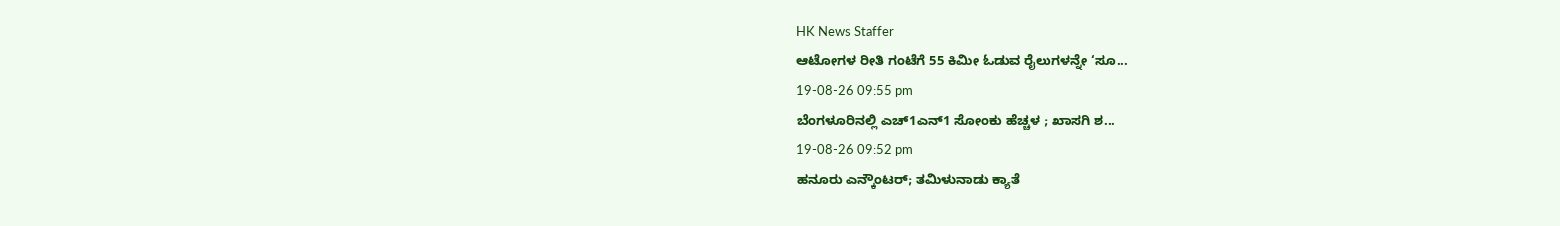HK News Staffer
ಆಟೋಗಳ ರೀತಿ ಗಂಟೆಗೆ 55 ಕಿಮೀ ಓಡುವ ರೈಲುಗಳನ್ನೇ ‘ಸೂ...
19-08-26 09:55 pm
ಬೆಂಗಳೂರಿನಲ್ಲಿ ಎಚ್1ಎನ್1 ಸೋಂಕು ಹೆಚ್ಚಳ ; ಖಾಸಗಿ ಶ...
19-08-26 09:52 pm
ಹನೂರು ಎನ್ಕೌಂಟರ್; ತಮಿಳುನಾಡು ಕ್ಯಾತೆ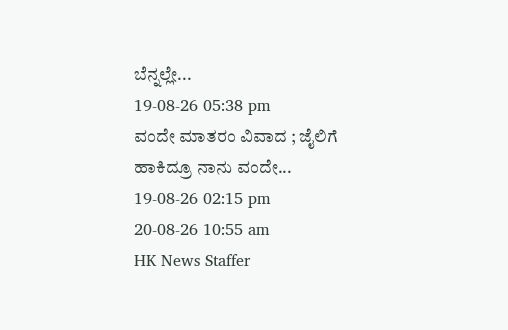ಬೆನ್ನಲ್ಲೇ...
19-08-26 05:38 pm
ವಂದೇ ಮಾತರಂ ವಿವಾದ ; ಜೈಲಿಗೆ ಹಾಕಿದ್ರೂ ನಾನು ವಂದೇ...
19-08-26 02:15 pm
20-08-26 10:55 am
HK News Staffer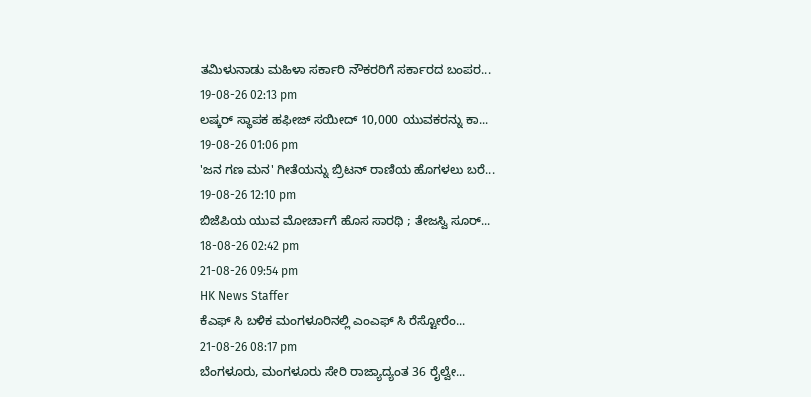ತಮಿಳುನಾಡು ಮಹಿಳಾ ಸರ್ಕಾರಿ ನೌಕರರಿಗೆ ಸರ್ಕಾರದ ಬಂಪರ...
19-08-26 02:13 pm
ಲಷ್ಕರ್ ಸ್ಥಾಪಕ ಹಫೀಜ್ ಸಯೀದ್ 10,000 ಯುವಕರನ್ನು ಕಾ...
19-08-26 01:06 pm
'ಜನ ಗಣ ಮನ' ಗೀತೆಯನ್ನು ಬ್ರಿಟನ್ ರಾಣಿಯ ಹೊಗಳಲು ಬರೆ...
19-08-26 12:10 pm
ಬಿಜೆಪಿಯ ಯುವ ಮೋರ್ಚಾಗೆ ಹೊಸ ಸಾರಥಿ ; ತೇಜಸ್ವಿ ಸೂರ್...
18-08-26 02:42 pm
21-08-26 09:54 pm
HK News Staffer
ಕೆಎಫ್ ಸಿ ಬಳಿಕ ಮಂಗಳೂರಿನಲ್ಲಿ ಎಂಎಫ್ ಸಿ ರೆಸ್ಟೋರೆಂ...
21-08-26 08:17 pm
ಬೆಂಗಳೂರು, ಮಂಗಳೂರು ಸೇರಿ ರಾಜ್ಯಾದ್ಯಂತ 36 ರೈಲ್ವೇ...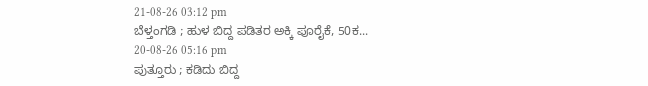21-08-26 03:12 pm
ಬೆಳ್ತಂಗಡಿ ; ಹುಳ ಬಿದ್ದ ಪಡಿತರ ಅಕ್ಕಿ ಪೂರೈಕೆ, 50ಕ...
20-08-26 05:16 pm
ಪುತ್ತೂರು ; ಕಡಿದು ಬಿದ್ದ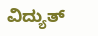ವಿದ್ಯುತ್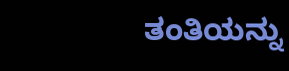ತಂತಿಯನ್ನು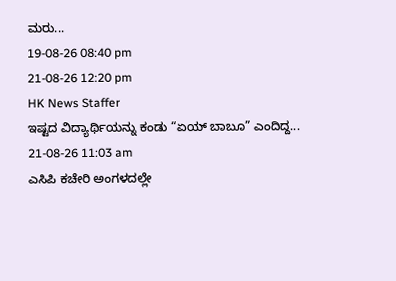ಮರು...
19-08-26 08:40 pm
21-08-26 12:20 pm
HK News Staffer
ಇಷ್ಟದ ವಿದ್ಯಾರ್ಥಿಯನ್ನು ಕಂಡು “ಏಯ್ ಬಾಬೂ” ಎಂದಿದ್ದ...
21-08-26 11:03 am
ಎಸಿಪಿ ಕಚೇರಿ ಅಂಗಳದಲ್ಲೇ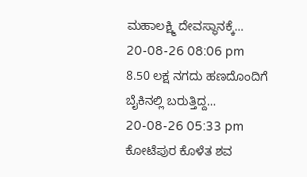ಮಹಾಲಕ್ಷ್ಮಿ ದೇವಸ್ಥಾನಕ್ಕೆ...
20-08-26 08:06 pm
8.50 ಲಕ್ಷ ನಗದು ಹಣದೊಂದಿಗೆ ಬೈಕಿನಲ್ಲಿ ಬರುತ್ತಿದ್ದ...
20-08-26 05:33 pm
ಕೋಟೆಪುರ ಕೊಳೆತ ಶವ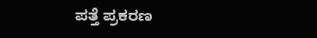ಪತ್ತೆ ಪ್ರಕರಣ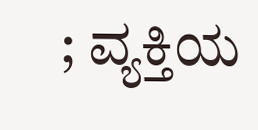; ವ್ಯಕ್ತಿಯ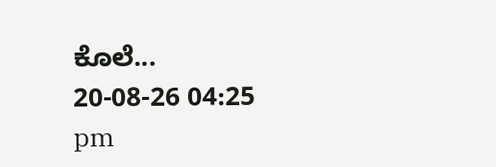ಕೊಲೆ...
20-08-26 04:25 pm